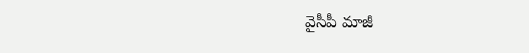వైసీపీ మాజీ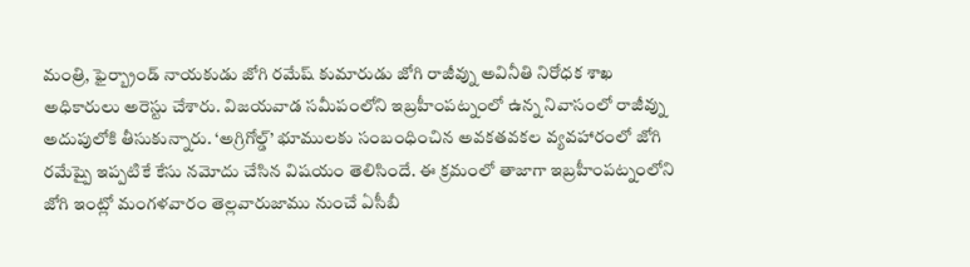మంత్రి, ఫైర్బ్రాండ్ నాయకుడు జోగి రమేష్ కుమారుడు జోగి రాజీవ్ను అవినీతి నిరోధక శాఖ అధికారులు అరెస్టు చేశారు. విజయవాడ సమీపంలోని ఇబ్రహీంపట్నంలో ఉన్న నివాసంలో రాజీవ్ను అదుపులోకి తీసుకున్నారు. ‘అగ్రిగోల్డ్’ భూములకు సంబంధించిన అవకతవకల వ్యవహారంలో జోగి రమేష్పై ఇప్పటికే కేసు నమోదు చేసిన విషయం తెలిసిందే. ఈ క్రమంలో తాజాగా ఇబ్రహీంపట్నంలోని జోగి ఇంట్లో మంగళవారం తెల్లవారుజాము నుంచే ఏసీబీ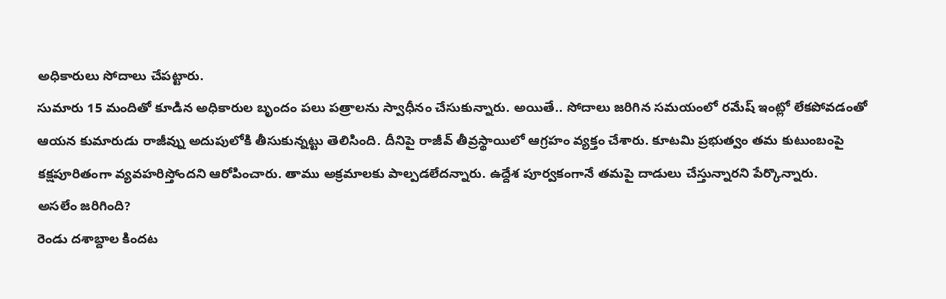అధికారులు సోదాలు చేపట్టారు.
సుమారు 15 మందితో కూడిన అధికారుల బృందం పలు పత్రాలను స్వాధీనం చేసుకున్నారు. అయితే.. సోదాలు జరిగిన సమయంలో రమేష్ ఇంట్లో లేకపోవడంతో ఆయన కుమారుడు రాజీవ్ను అదుపులోకి తీసుకున్నట్టు తెలిసింది. దీనిపై రాజీవ్ తీవ్రస్థాయిలో ఆగ్రహం వ్యక్తం చేశారు. కూటమి ప్రభుత్వం తమ కుటుంబంపై కక్షపూరితంగా వ్యవహరిస్తోందని ఆరోపించారు. తాము అక్రమాలకు పాల్పడలేదన్నారు. ఉద్దేశ పూర్వకంగానే తమపై దాడులు చేస్తున్నారని పేర్కొన్నారు.
అసలేం జరిగింది?
రెండు దశాబ్దాల కిందట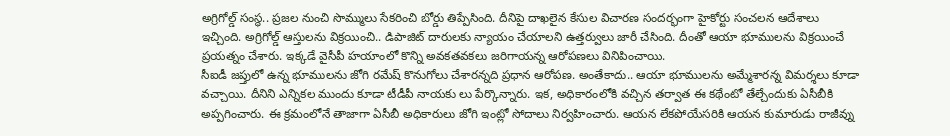అగ్రిగోల్డ్ సంస్థ.. ప్రజల నుంచి సొమ్ములు సేకరించి బోర్డు తిప్పేసింది. దీనిపై దాఖలైన కేసుల విచారణ సందర్భంగా హైకోర్టు సంచలన ఆదేశాలు ఇచ్చింది. అగ్రిగోల్డ్ ఆస్తులను విక్రయించి.. డిపాజిట్ దారులకు న్యాయం చేయాలని ఉత్తర్వులు జారీ చేసింది. దీంతో ఆయా భూములను విక్రయించే ప్రయత్నం చేశారు. ఇక్కడే వైసీపీ హయాంలో కొన్ని అవకతవకలు జరిగాయన్న ఆరోపణలు వినిపించాయి.
సీఐడీ జప్తులో ఉన్న భూములను జోగి రమేష్ కొనుగోలు చేశారన్నది ప్రధాన ఆరోపణ. అంతేకాదు.. ఆయా భూములను అమ్మేశారన్న విమర్శలు కూడా వచ్చాయి. దీనిని ఎన్నికల ముందు కూడా టీడీపీ నాయకు లు పేర్కొన్నారు. ఇక, అధికారంలోకి వచ్చిన తర్వాత ఈ కథేంటో తేల్చేందుకు ఏసీబీకి అప్పగించారు. ఈ క్రమంలోనే తాజాగా ఏసీబీ అధికారులు జోగి ఇంట్లో సోదాలు నిర్వహించారు. ఆయన లేకపోయేసరికి ఆయన కుమారుడు రాజీవ్ను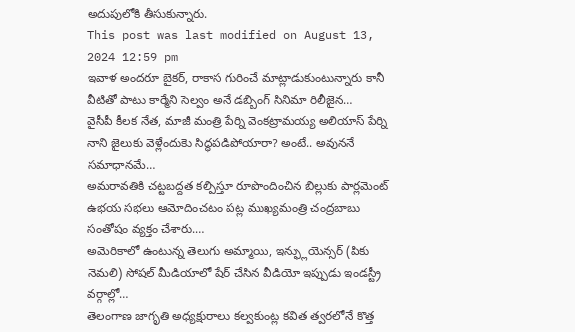అదుపులోకి తీసుకున్నారు.
This post was last modified on August 13, 2024 12:59 pm
ఇవాళ అందరూ బైకర్, రాకాస గురించే మాట్లాడుకుంటున్నారు కానీ వీటితో పాటు కార్మేని సెల్వం అనే డబ్బింగ్ సినిమా రిలీజైన…
వైసీపీ కీలక నేత, మాజీ మంత్రి పేర్ని వెంకట్రామయ్య అలియాస్ పేర్ని నాని జైలుకు వెళ్లేందుకెు సిద్ధపడిపోయారా? అంటే.. అవుననే సమాధానమే…
అమరావతికి చట్టబద్దత కల్పిస్తూ రూపొందించిన బిల్లుకు పార్లమెంట్ ఉభయ సభలు ఆమోదించటం పట్ల ముఖ్యమంత్రి చంద్రబాబు సంతోషం వ్యక్తం చేశారు.…
అమెరికాలో ఉంటున్న తెలుగు అమ్మాయి, ఇన్ఫ్లుయెన్సర్ (పికు నెమలి) సోషల్ మీడియాలో షేర్ చేసిన వీడియో ఇప్పుడు ఇండస్ట్రీ వర్గాల్లో…
తెలంగాణ జాగృతి అధ్యక్షురాలు కల్వకుంట్ల కవిత త్వరలోనే కొత్త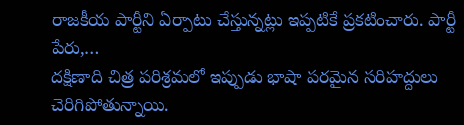రాజకీయ పార్టీని ఏర్పాటు చేస్తున్నట్లు ఇప్పటికే ప్రకటించారు. పార్టీ పేరు,…
దక్షిణాది చిత్ర పరిశ్రమలో ఇప్పుడు భాషా పరమైన సరిహద్దులు చెరిగిపోతున్నాయి.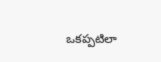ఒకప్పటిలా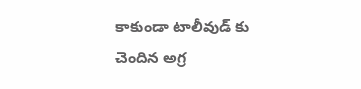కాకుండా టాలీవుడ్ కు చెందిన అగ్ర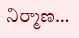నిర్మాణ…